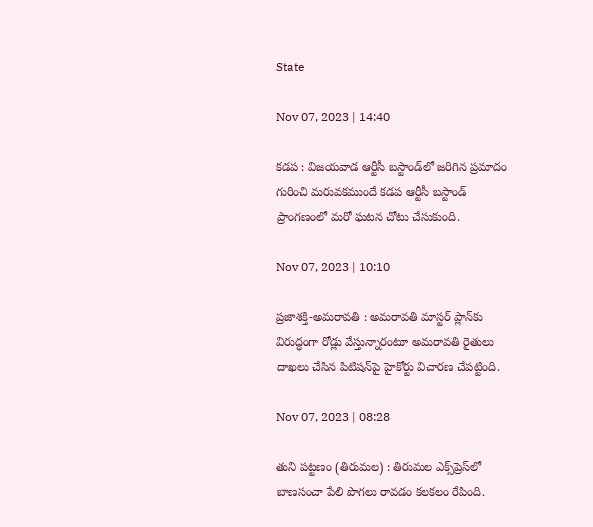State

Nov 07, 2023 | 14:40

కడప : విజయవాడ ఆర్టీసీ బస్టాండ్‌లో జరిగిన ప్రమాదం గురించి మరువకముందే కడప ఆర్టీసీ బస్టాండ్‌ ప్రాంగణంలో మరో ఘటన చోటు చేసుకుంది.

Nov 07, 2023 | 10:10

ప్రజాశక్తి-అమరావతి : అమరావతి మాస్టర్‌ ప్లాన్‌కు విరుద్ధంగా రోడ్లు వేస్తున్నారంటూ అమరావతి రైతులు దాఖలు చేసిన పిటిషన్‌పై హైకోర్టు విచారణ చేపట్టింది.

Nov 07, 2023 | 08:28

తుని పట్టణం (తిరుమల) : తిరుమల ఎక్స్‌ప్రెస్‌లో బాణసంచా పేలి పొగలు రావడం కలకలం రేపింది.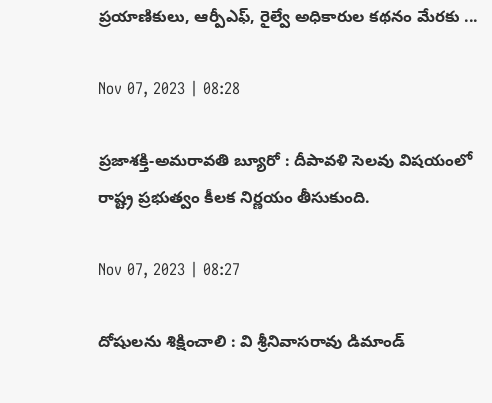ప్రయాణికులు, ఆర్పీఎఫ్‌, రైల్వే అధికారుల కథనం మేరకు ...

Nov 07, 2023 | 08:28

ప్రజాశక్తి-అమరావతి బ్యూరో : దీపావళి సెలవు విషయంలో రాష్ట్ర ప్రభుత్వం కీలక నిర్ణయం తీసుకుంది.

Nov 07, 2023 | 08:27

దోషులను శిక్షించాలి : వి శ్రీనివాసరావు డిమాండ్‌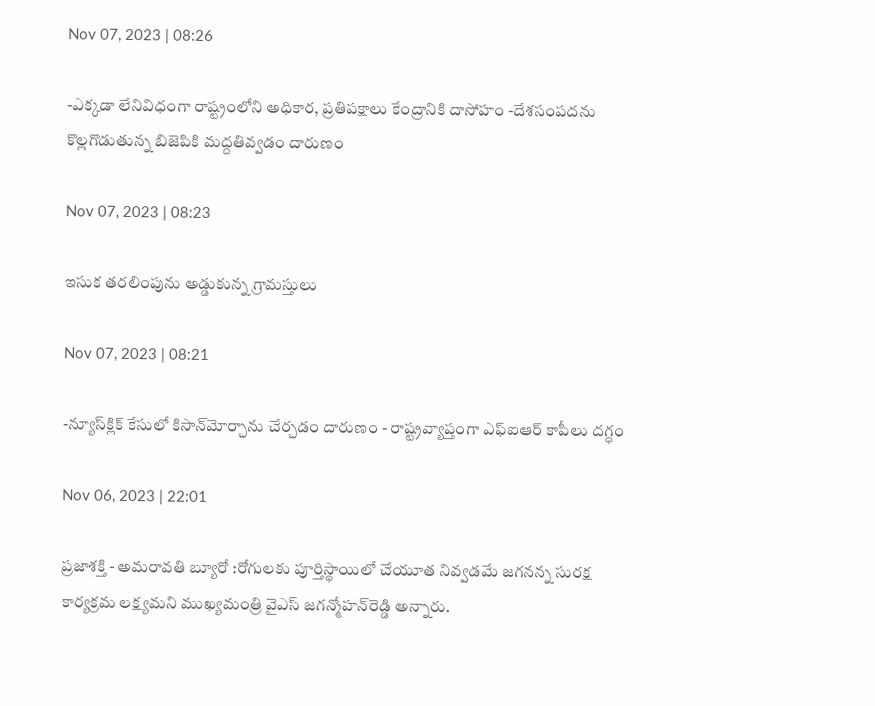Nov 07, 2023 | 08:26

-ఎక్కడా లేనివిధంగా రాష్ట్రంలోని అధికార, ప్రతిపక్షాలు కేంద్రానికి దాసోహం -దేశసంపదను కొల్లగొడుతున్న బిజెపికి మద్దతివ్వడం దారుణం

Nov 07, 2023 | 08:23

ఇసుక తరలింపును అడ్డుకున్న గ్రామస్తులు

Nov 07, 2023 | 08:21

-న్యూస్‌క్లిక్‌ కేసులో కిసాన్‌మోర్చాను చేర్చడం దారుణం - రాష్ట్రవ్యాప్తంగా ఎఫ్‌ఐఆర్‌ కాపీలు దగ్ధం

Nov 06, 2023 | 22:01

ప్రజాశక్తి - అమరావతి బ్యూరో :రోగులకు పూర్తిస్థాయిలో చేయూత నివ్వడమే జగనన్న సురక్ష కార్యక్రమ లక్ష్యమని ముఖ్యమంత్రి వైఎస్‌ జగన్మోహన్‌రెడ్డి అన్నారు.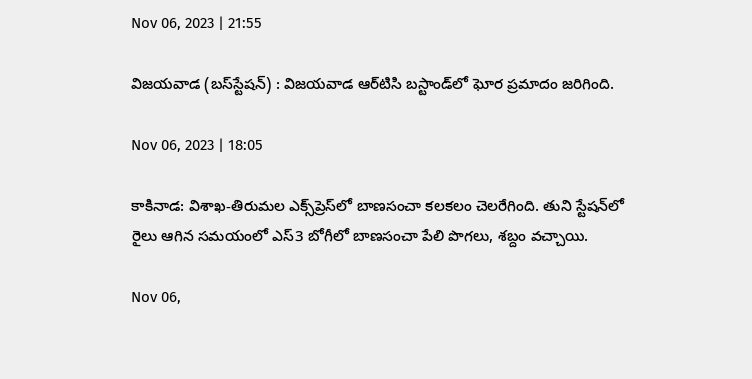Nov 06, 2023 | 21:55

విజయవాడ (బస్‌స్టేషన్‌) : విజయవాడ ఆర్‌టిసి బస్టాండ్‌లో ఘోర ప్రమాదం జరిగింది.

Nov 06, 2023 | 18:05

కాకినాడ: విశాఖ-తిరుమల ఎక్స్‌ప్రెస్‌లో బాణసంచా కలకలం చెలరేగింది. తుని స్టేషన్‌లో రైలు ఆగిన సమయంలో ఎస్‌3 బోగీలో బాణసంచా పేలి పొగలు, శబ్దం వచ్చాయి.

Nov 06,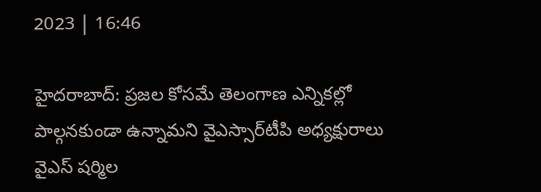2023 | 16:46

హైదరాబాద్‌: ప్రజల కోసమే తెలంగాణ ఎన్నికల్లో పాల్గనకుండా ఉన్నామని వైఎస్సార్‌టీపి అధ్యక్షురాలు వైఎస్‌ షర్మిల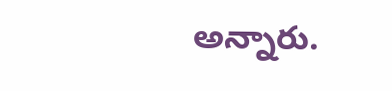అన్నారు.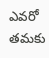ఎవరో తమకు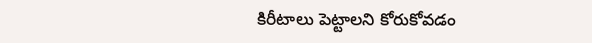కిరీటాలు పెట్టాలని కోరుకోవడం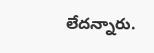లేదన్నారు.